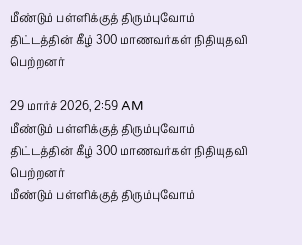மீண்டும் பள்ளிக்குத் திரும்புவோம் திட்டத்தின் கீழ் 300 மாணவர்கள் நிதியுதவி பெற்றனர்

29 மார்ச் 2026, 2:59 AM
மீண்டும் பள்ளிக்குத் திரும்புவோம் திட்டத்தின் கீழ் 300 மாணவர்கள் நிதியுதவி பெற்றனர்
மீண்டும் பள்ளிக்குத் திரும்புவோம்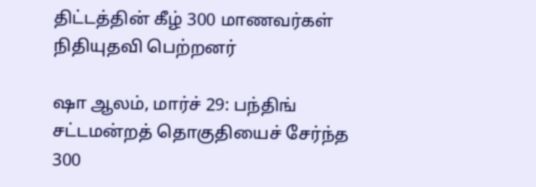திட்டத்தின் கீழ் 300 மாணவர்கள் நிதியுதவி பெற்றனர்

ஷா ஆலம், மார்ச் 29: பந்திங் சட்டமன்றத் தொகுதியைச் சேர்ந்த 300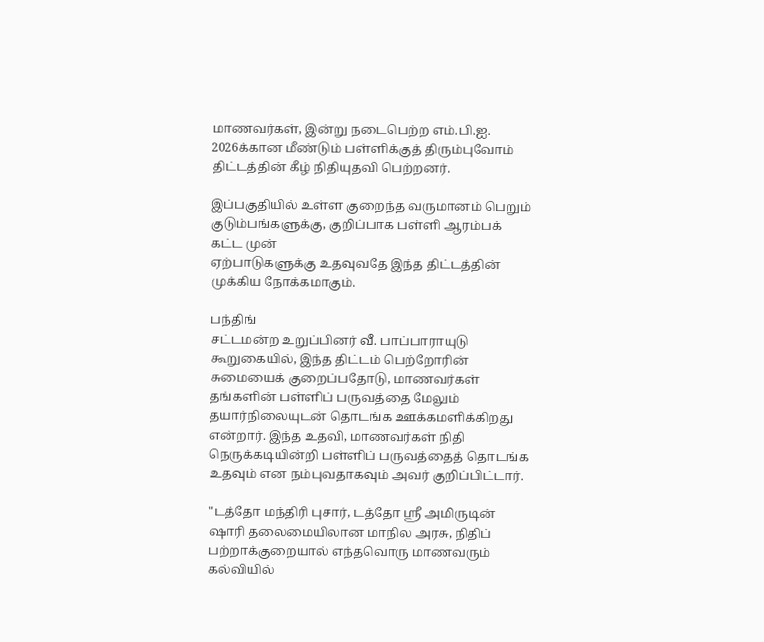மாணவர்கள், இன்று நடைபெற்ற எம்.பி.ஐ. 2026க்கான மீண்டும் பள்ளிக்குத் திரும்புவோம் திட்டத்தின் கீழ் நிதியுதவி பெற்றனர்.

இப்பகுதியில் உள்ள குறைந்த வருமானம் பெறும் குடும்பங்களுக்கு, குறிப்பாக பள்ளி ஆரம்பக் கட்ட முன்
ஏற்பாடுகளுக்கு உதவுவதே இந்த திட்டத்தின் முக்கிய நோக்கமாகும்.

பந்திங்
சட்டமன்ற உறுப்பினர் வீ. பாப்பாராயுடு கூறுகையில், இந்த திட்டம் பெற்றோரின் சுமையைக் குறைப்பதோடு, மாணவர்கள் தங்களின் பள்ளிப் பருவத்தை மேலும் தயார்நிலையுடன் தொடங்க ஊக்கமளிக்கிறது என்றார். இந்த உதவி, மாணவர்கள் நிதி நெருக்கடியின்றி பள்ளிப் பருவத்தைத் தொடங்க உதவும் என நம்புவதாகவும் அவர் குறிப்பிட்டார்.

"டத்தோ மந்திரி புசார், டத்தோ ஸ்ரீ அமிருடின் ஷாரி தலைமையிலான மாநில அரசு, நிதிப் பற்றாக்குறையால் எந்தவொரு மாணவரும் கல்வியில்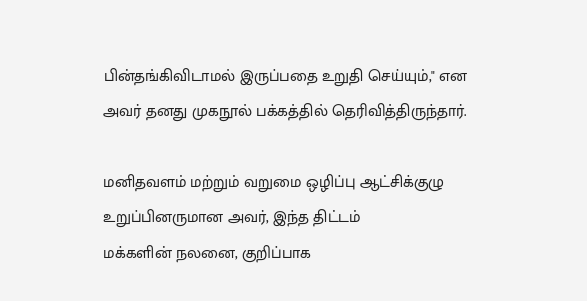பின்தங்கிவிடாமல் இருப்பதை உறுதி செய்யும்," என அவர் தனது முகநூல் பக்கத்தில் தெரிவித்திருந்தார்.

மனிதவளம் மற்றும் வறுமை ஒழிப்பு ஆட்சிக்குழு உறுப்பினருமான அவர், இந்த திட்டம்
மக்களின் நலனை, குறிப்பாக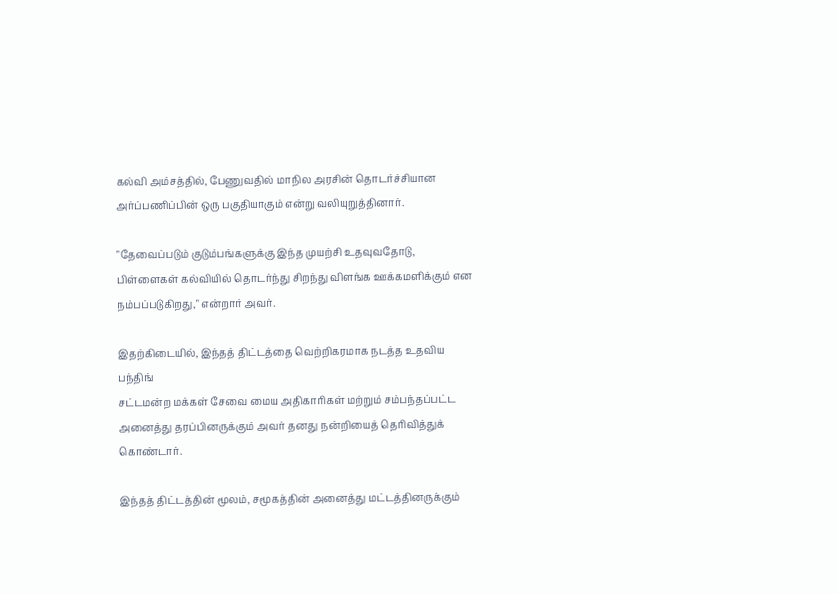கல்வி அம்சத்தில், பேணுவதில் மாநில அரசின் தொடர்ச்சியான அர்ப்பணிப்பின் ஒரு பகுதியாகும் என்று வலியுறுத்தினார்.

"தேவைப்படும் குடும்பங்களுக்கு இந்த முயற்சி உதவுவதோடு, பிள்ளைகள் கல்வியில் தொடர்ந்து சிறந்து விளங்க ஊக்கமளிக்கும் என நம்பப்படுகிறது," என்றார் அவர்.

இதற்கிடையில், இந்தத் திட்டத்தை வெற்றிகரமாக நடத்த உதவிய பந்திங்
சட்டமன்ற மக்கள் சேவை மைய அதிகாரிகள் மற்றும் சம்பந்தப்பட்ட அனைத்து தரப்பினருக்கும் அவர் தனது நன்றியைத் தெரிவித்துக் கொண்டார்.

இந்தத் திட்டத்தின் மூலம், சமூகத்தின் அனைத்து மட்டத்தினருக்கும்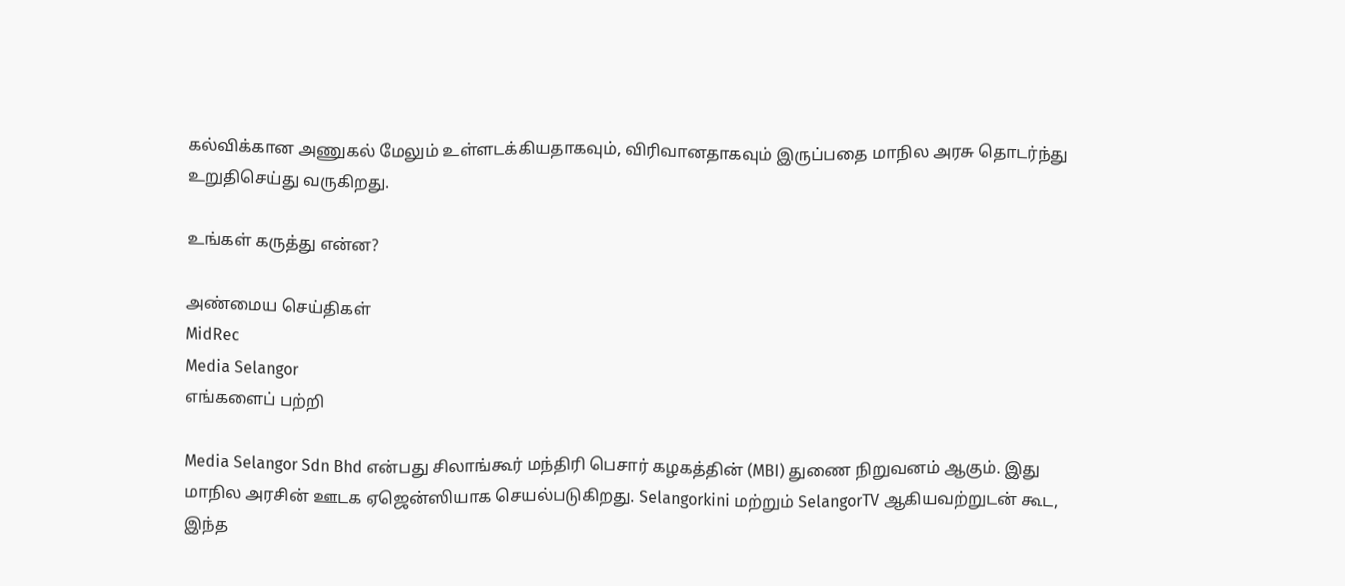கல்விக்கான அணுகல் மேலும் உள்ளடக்கியதாகவும், விரிவானதாகவும் இருப்பதை மாநில அரசு தொடர்ந்து உறுதிசெய்து வருகிறது.

உங்கள் கருத்து என்ன?

அண்மைய செய்திகள்
MidRec
Media Selangor
எங்களைப் பற்றி

Media Selangor Sdn Bhd என்பது சிலாங்கூர் மந்திரி பெசார் கழகத்தின் (MBI) துணை நிறுவனம் ஆகும். இது மாநில அரசின் ஊடக ஏஜென்ஸியாக செயல்படுகிறது. Selangorkini மற்றும் SelangorTV ஆகியவற்றுடன் கூட, இந்த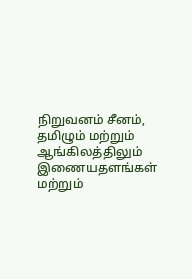நிறுவனம் சீனம், தமிழும் மற்றும் ஆங்கிலத்திலும் இணையதளங்கள் மற்றும்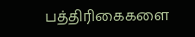பத்திரிகைகளை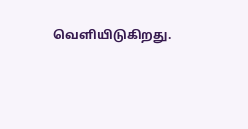வெளியிடுகிறது.